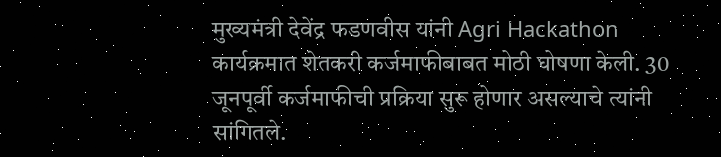मुख्यमंत्री देवेंद्र फडणवीस यांनी Agri Hackathon कार्यक्रमात शेतकरी कर्जमाफीबाबत मोठी घोषणा केली. 30 जूनपूर्वी कर्जमाफीची प्रक्रिया सुरू होणार असल्याचे त्यांनी सांगितले.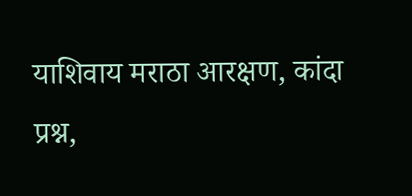याशिवाय मराठा आरक्षण, कांदा प्रश्न,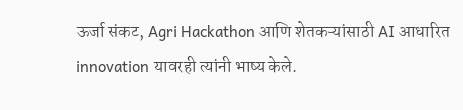ऊर्जा संकट, Agri Hackathon आणि शेतकऱ्यांसाठी AI आधारित innovation यावरही त्यांनी भाष्य केले.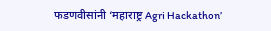फडणवीसांनी ‘महाराष्ट्र Agri Hackathon’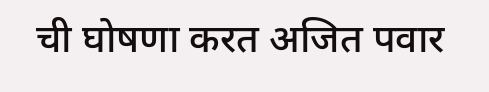ची घोषणा करत अजित पवार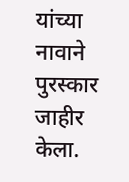यांच्या नावाने पुरस्कार जाहीर केला.